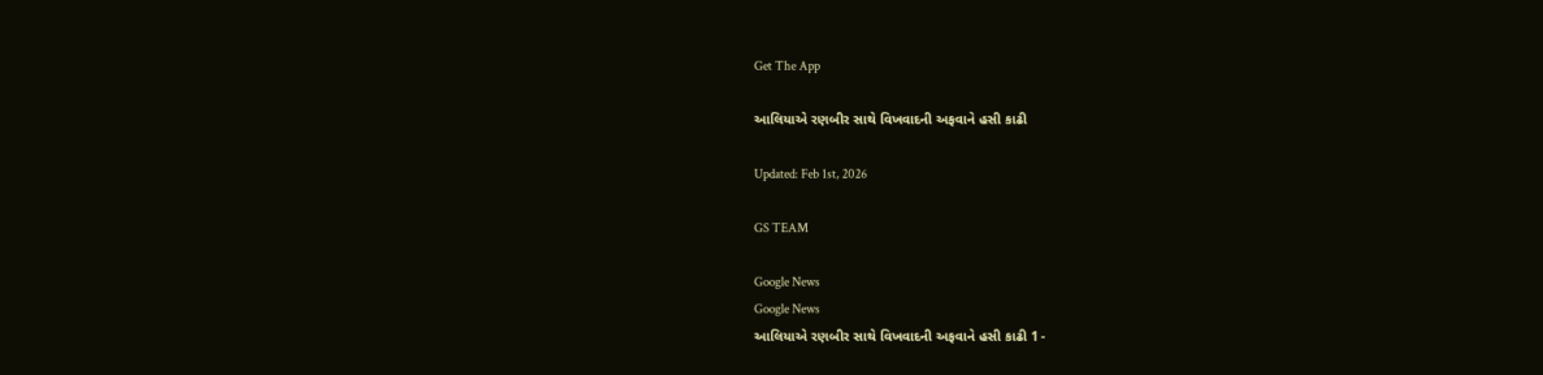Get The App

આલિયાએ રણબીર સાથે વિખવાદની અફવાને હસી કાઢી

Updated: Feb 1st, 2026

GS TEAM

Google News
Google News
આલિયાએ રણબીર સાથે વિખવાદની અફવાને હસી કાઢી 1 -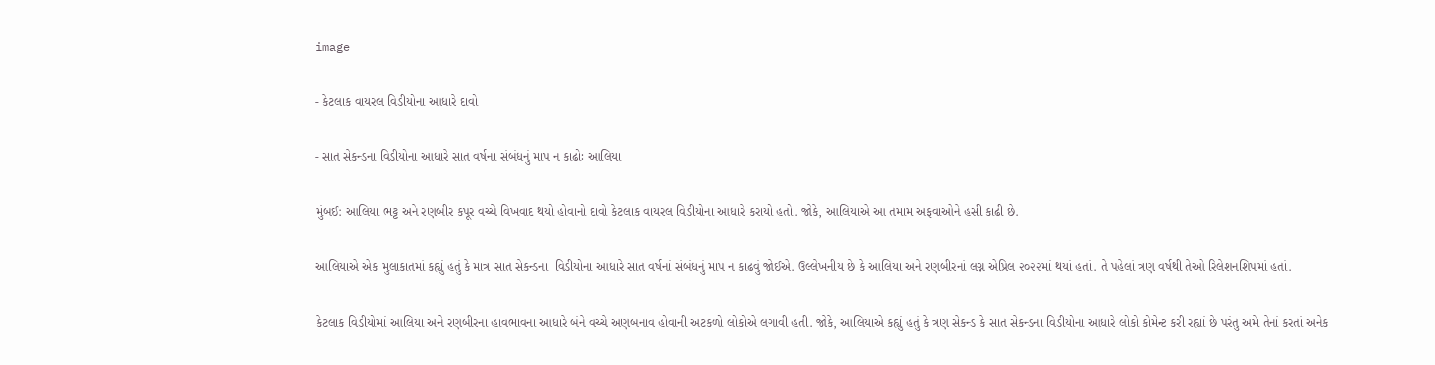image

- કેટલાક વાયરલ વિડીયોના આધારે દાવો

- સાત સેકન્ડના વિડીયોના આધારે સાત વર્ષના સંબંધનું માપ ન કાઢોઃ આલિયા

મુંબઈ: આલિયા ભટ્ટ અને રણબીર કપૂર વચ્ચે વિખવાદ થયો હોવાનો દાવો કેટલાક વાયરલ વિડીયોના આધારે કરાયો હતો. જોકે, આલિયાએ આ તમામ અફવાઓને હસી કાઢી છે.

આલિયાએ એક મુલાકાતમાં કહ્યું હતું કે માત્ર સાત સેકન્ડના  વિડીયોના આધારે સાત વર્ષનાં સંબંધનું માપ ન કાઢવું જોઈએ. ઉલ્લેખનીય છે કે આલિયા અને રણબીરનાં લગ્ન એપ્રિલ ૨૦૨૨માં થયાં હતાં. તે પહેલાં ત્રણ વર્ષથી તેઓ રિલેશનશિપમાં હતાં.

કેટલાક વિડીયોમાં આલિયા અને રણબીરના હાવભાવના આધારે બંને વચ્ચે અણબનાવ હોવાની અટકળો લોકોએ લગાવી હતી. જોકે, આલિયાએ કહ્યું હતું કે ત્રણ સેકન્ડ કે સાત સેકન્ડના વિડીયોના આધારે લોકો કોમેન્ટ કરી રહ્યાં છે પરંતુ અમે તેનાં કરતાં અનેક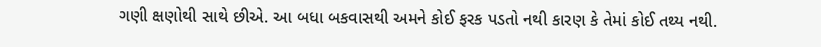ગણી ક્ષણોથી સાથે છીએ. આ બધા બકવાસથી અમને કોઈ ફરક પડતો નથી કારણ કે તેમાં કોઈ તથ્ય નથી.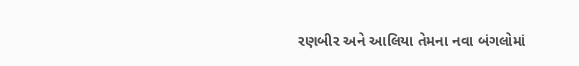રણબીર અને આલિયા તેમના નવા બંગલોમાં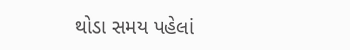થોડા સમય પહેલાં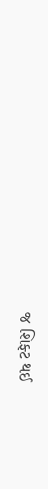જ શિફ્ટ થઈ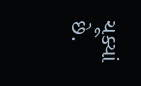ચૂક્યાં છે.